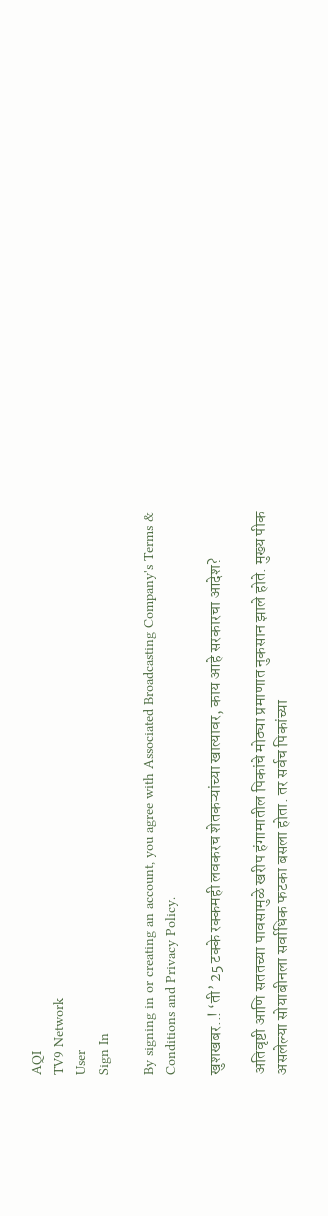AQI
TV9 Network
User
Sign In

By signing in or creating an account, you agree with Associated Broadcasting Company's Terms & Conditions and Privacy Policy.

खुशखबर..! ‘ती’ 25 टक्के रक्कमही लवकरच शेतकऱ्यांच्या खात्यावर, काय आहे सरकारचा आदेश?

अतिवृष्टी आणि सततच्या पावसामुळे खरीप हंगामातील पिकांचे मोठ्या प्रमाणात नुकसान झाले होते. मुख्य पीक असलेल्या सोयाबीनला सर्वाधिक फटका बसला होता. तर सर्वच पिकांच्या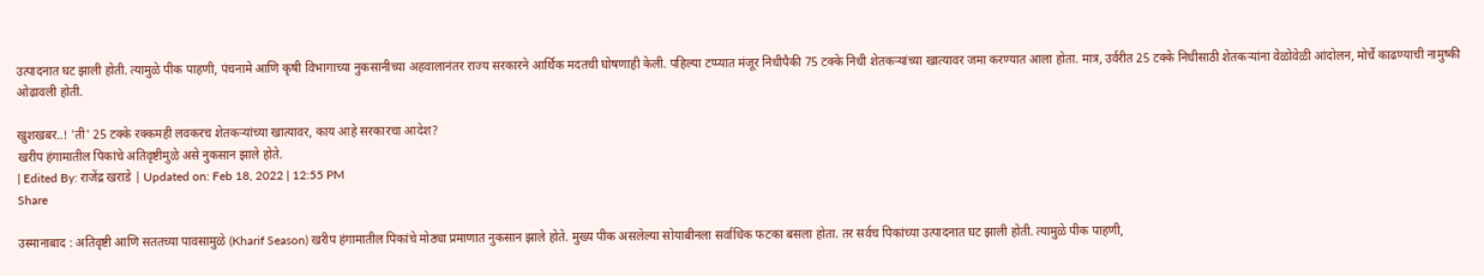उत्पादनात घट झाली होती. त्यामुळे पीक पाहणी, पंचनामे आणि कृषी विभागाच्या नुकसानीच्या अहवालानंतर राज्य सरकारने आर्थिक मदतची घोषणाही केली. पहिल्या टप्प्यात मंजूर निधीपैकी 75 टक्के निधी शेतकऱ्यांच्या खात्यावर जमा करण्यात आला होता. मात्र, उर्वरीत 25 टक्के निधीसाठी शेतकऱ्यांना वेळोवेळी आंदोलन, मोर्चे काढण्याची नामुष्की ओढावली होती.

खुशखबर..! 'ती' 25 टक्के रक्कमही लवकरच शेतकऱ्यांच्या खात्यावर, काय आहे सरकारचा आदेश?
खरीप हंगामातील पिकांचे अतिवृष्टीमुळे असे नुकसान झाले होते.
| Edited By: राजेंद्र खराडे | Updated on: Feb 18, 2022 | 12:55 PM
Share

उस्मानाबाद : अतिवृष्टी आणि सततच्या पावसामुळे (Kharif Season) खरीप हंगामातील पिकांचे मोठ्या प्रमाणात नुकसान झाले होते. मुख्य पीक असलेल्या सोयाबीनला सर्वाधिक फटका बसला होता. तर सर्वच पिकांच्या उत्पादनात घट झाली होती. त्यामुळे पीक पाहणी,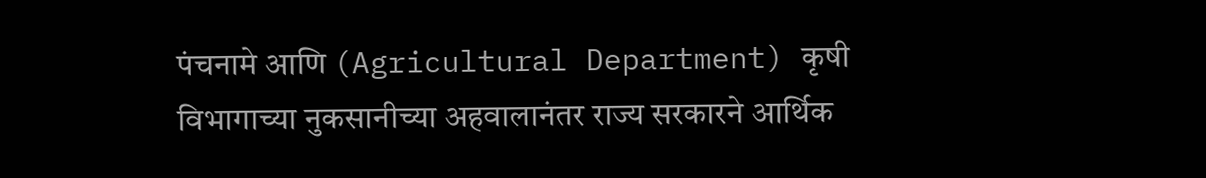पंचनामे आणि (Agricultural Department) कृषी विभागाच्या नुकसानीच्या अहवालानंतर राज्य सरकारने आर्थिक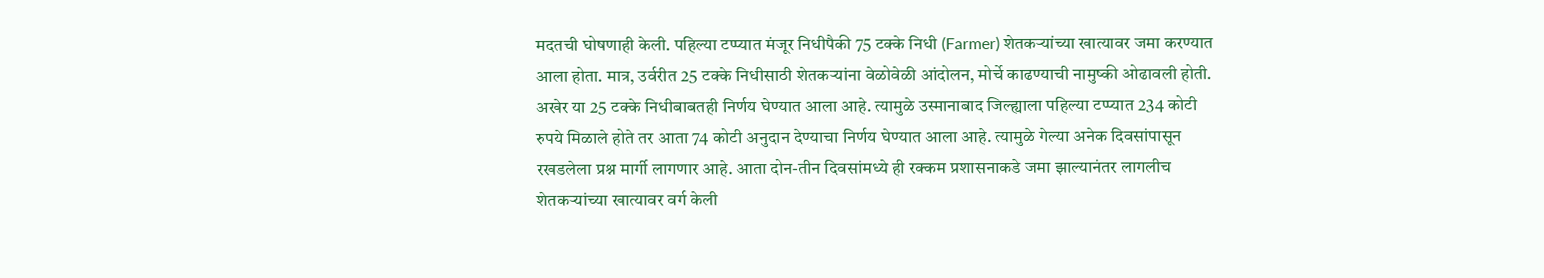मदतची घोषणाही केली. पहिल्या टप्प्यात मंजूर निधीपैकी 75 टक्के निधी (Farmer) शेतकऱ्यांच्या खात्यावर जमा करण्यात आला होता. मात्र, उर्वरीत 25 टक्के निधीसाठी शेतकऱ्यांना वेळोवेळी आंदोलन, मोर्चे काढण्याची नामुष्की ओढावली होती. अखेर या 25 टक्के निधीबाबतही निर्णय घेण्यात आला आहे. त्यामुळे उस्मानाबाद जिल्ह्याला पहिल्या टप्प्यात 234 कोटी रुपये मिळाले होते तर आता 74 कोटी अनुदान देण्याचा निर्णय घेण्यात आला आहे. त्यामुळे गेल्या अनेक दिवसांपासून रखडलेला प्रश्न मार्गी लागणार आहे. आता दोन-तीन दिवसांमध्ये ही रक्कम प्रशासनाकडे जमा झाल्यानंतर लागलीच शेतकऱ्यांच्या खात्यावर वर्ग केली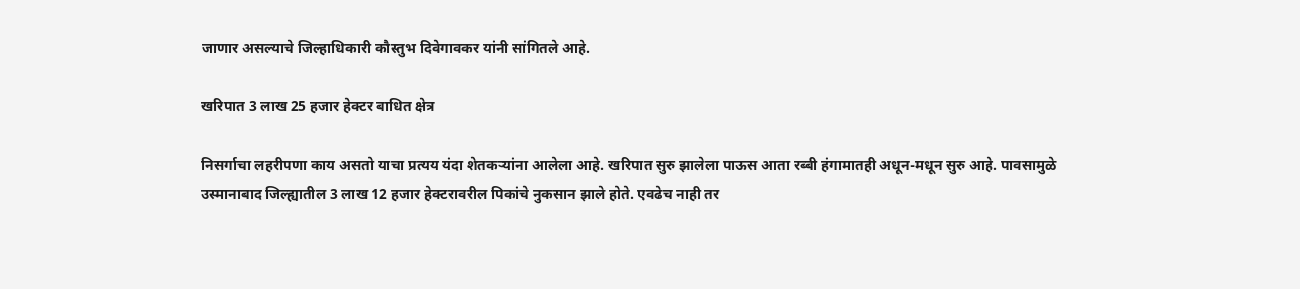जाणार असल्याचे जिल्हाधिकारी कौस्तुभ दिवेगावकर यांनी सांगितले आहे.

खरिपात 3 लाख 25 हजार हेक्टर बाधित क्षेत्र

निसर्गाचा लहरीपणा काय असतो याचा प्रत्यय यंदा शेतकऱ्यांना आलेला आहे. खरिपात सुरु झालेला पाऊस आता रब्बी हंगामातही अधून-मधून सुरु आहे. पावसामुळे उस्मानाबाद जिल्ह्यातील 3 लाख 12 हजार हेक्टरावरील पिकांचे नुकसान झाले होते. एवढेच नाही तर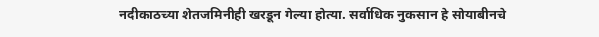नदीकाठच्या शेतजमिनीही खरडून गेल्या होत्या. सर्वाधिक नुकसान हे सोयाबीनचे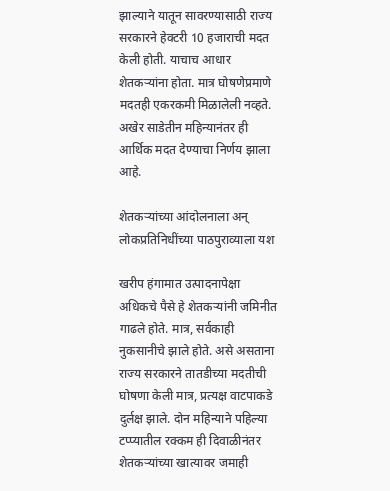झाल्याने यातून सावरण्यासाठी राज्य सरकारने हेक्टरी 10 हजाराची मदत केली होती. याचाच आधार शेतकऱ्यांना होता. मात्र घोषणेप्रमाणे मदतही एकरकमी मिळालेली नव्हते. अखेर साडेतीन महिन्यानंतर ही आर्थिक मदत देण्याचा निर्णय झाला आहे.

शेतकऱ्यांच्या आंदोलनाला अन् लोकप्रतिनिधींच्या पाठपुराव्याला यश

खरीप हंगामात उत्पादनापेक्षा अधिकचे पैसे हे शेतकऱ्यांनी जमिनीत गाढले होते. मात्र, सर्वकाही नुकसानीचे झाले होते. असे असताना राज्य सरकारने तातडीच्या मदतीची घोषणा केली मात्र, प्रत्यक्ष वाटपाकडे दुर्लक्ष झाले. दोन महिन्याने पहिल्या टप्प्यातील रक्कम ही दिवाळीनंतर शेतकऱ्यांच्या खात्यावर जमाही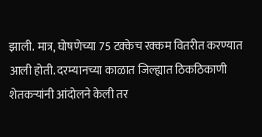झाली. मात्र, घोषणेच्या 75 टक्केच रक्कम वितरीत करण्यात आली होती. दरम्यानच्या काळात जिल्ह्यात ठिकठिकाणी शेतकऱ्यांनी आंदोलने केली तर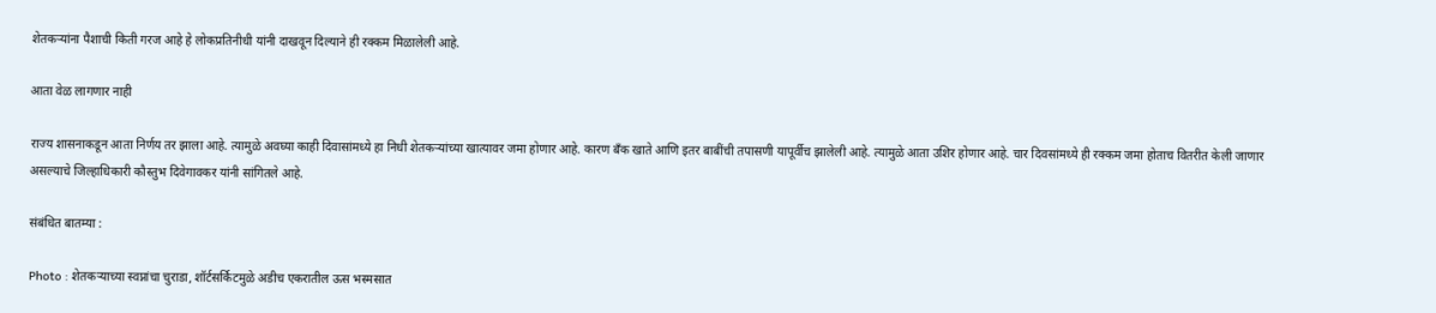शेतकऱ्यांना पैशाची किती गरज आहे हे लोकप्रतिनीधी यांनी दाखवून दिल्याने ही रक्कम मिळालेली आहे.

आता वेळ लागणार नाही

राज्य शासनाकडून आता निर्णय तर झाला आहे. त्यामुळे अवघ्या काही दिवासांमध्ये हा निधी शेतकऱ्यांच्या खात्यावर जमा होणार आहे. कारण बॅंक खाते आणि इतर बाबींची तपासणी यापूर्वीच झालेली आहे. त्यामुळे आता उशिर होणार आहे. चार दिवसांमध्ये ही रक्कम जमा होताच वितरीत केली जाणार असल्याचे जिल्हाधिकारी कौस्तुभ दिवेगावकर यांनी सांगितले आहे.

संबंधित बातम्या :

Photo : शेतकऱ्याच्या स्वप्नांचा चुराडा, शॉर्टसर्किटमुळे अडीच एकरातील ऊस भस्मसात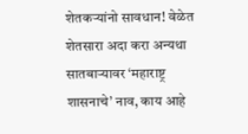शेतकऱ्यांनो सावधान! वेळेत शेतसारा अदा करा अन्यथा सातबाऱ्यावर ‘महाराष्ट्र शासनाचे’ नाव, काय आहे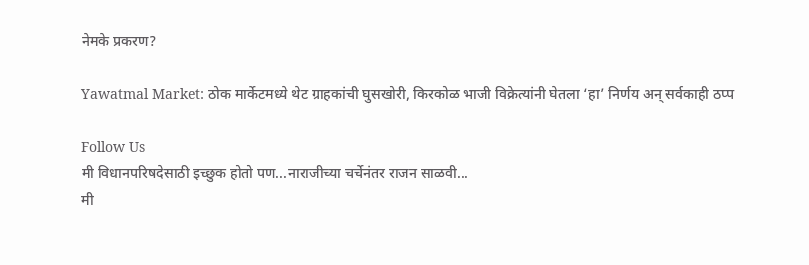नेमके प्रकरण?

Yawatmal Market: ठोक मार्केटमध्ये थेट ग्राहकांची घुसखोरी, किरकोळ भाजी विक्रेत्यांनी घेतला ‘हा’ निर्णय अन् सर्वकाही ठप्प

Follow Us
मी विधानपरिषदेसाठी इच्छुक होतो पण...नाराजीच्या चर्चेनंतर राजन साळवी...
मी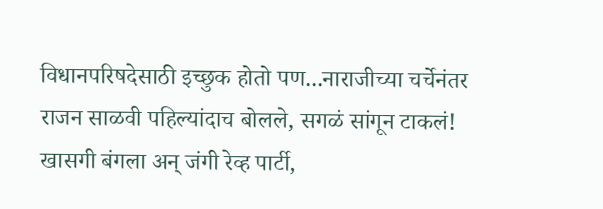विधानपरिषदेसाठी इच्छुक होतो पण...नाराजीच्या चर्चेनंतर राजन साळवी पहिल्यांदाच बोलले, सगळं सांगून टाकलं!
खासगी बंगला अन् जंगी रेव्ह पार्टी,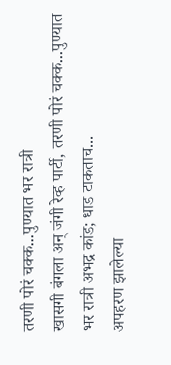तरणी पोरं चक्क...पुण्यात भर रात्री
खासगी बंगला अन् जंगी रेव्ह पार्टी, तरणी पोरं चक्क...पुण्यात भर रात्री अभद्र कांड; धाड टाकताच...
अपहरण झालेल्या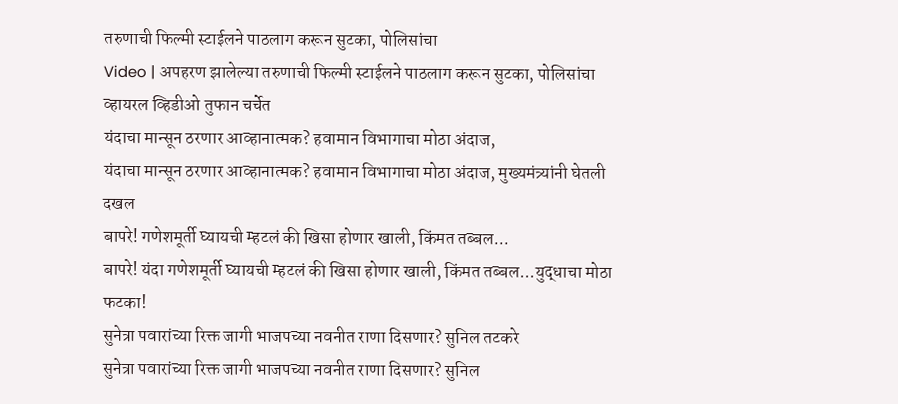तरुणाची फिल्मी स्टाईलने पाठलाग करून सुटका, पोलिसांचा
Video | अपहरण झालेल्या तरुणाची फिल्मी स्टाईलने पाठलाग करून सुटका, पोलिसांचा व्हायरल व्हिडीओ तुफान चर्चेत
यंदाचा मान्सून ठरणार आव्हानात्मक? हवामान विभागाचा मोठा अंदाज,
यंदाचा मान्सून ठरणार आव्हानात्मक? हवामान विभागाचा मोठा अंदाज, मुख्यमंत्र्यांनी घेतली दखल
बापरे! गणेशमूर्ती घ्यायची म्हटलं की खिसा होणार खाली, किंमत तब्बल...
बापरे! यंदा गणेशमूर्ती घ्यायची म्हटलं की खिसा होणार खाली, किंमत तब्बल...युद्धाचा मोठा फटका!
सुनेत्रा पवारांच्या रिक्त जागी भाजपच्या नवनीत राणा दिसणार? सुनिल तटकरे
सुनेत्रा पवारांच्या रिक्त जागी भाजपच्या नवनीत राणा दिसणार? सुनिल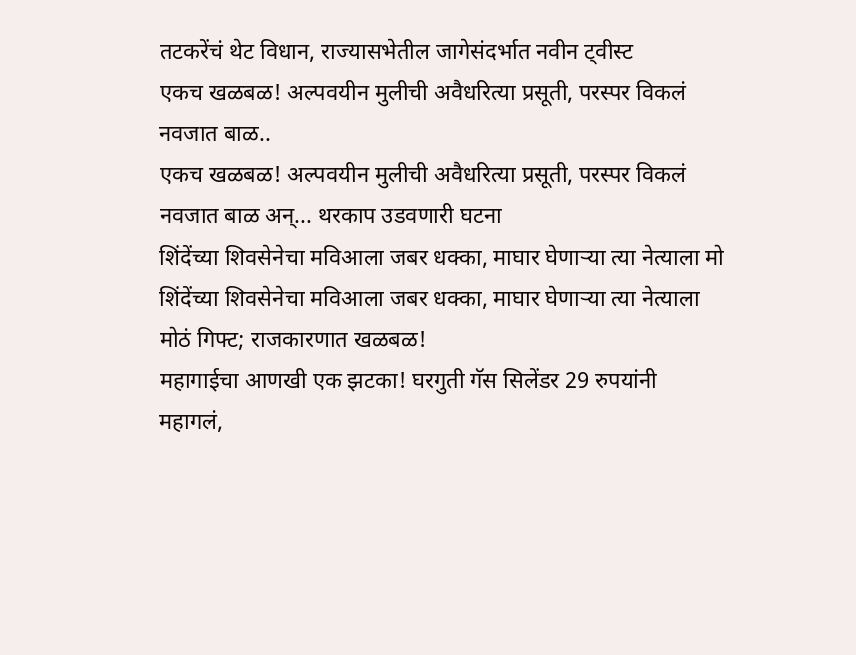तटकरेंचं थेट विधान, राज्यासभेतील जागेसंदर्भात नवीन ट्वीस्ट
एकच खळबळ! अल्पवयीन मुलीची अवैधरित्या प्रसूती, परस्पर विकलं नवजात बाळ..
एकच खळबळ! अल्पवयीन मुलीची अवैधरित्या प्रसूती, परस्पर विकलं नवजात बाळ अन्... थरकाप उडवणारी घटना
शिंदेंच्या शिवसेनेचा मविआला जबर धक्का, माघार घेणाऱ्या त्या नेत्याला मो
शिंदेंच्या शिवसेनेचा मविआला जबर धक्का, माघार घेणाऱ्या त्या नेत्याला मोठं गिफ्ट; राजकारणात खळबळ!
महागाईचा आणखी एक झटका! घरगुती गॅस सिलेंडर 29 रुपयांनी महागलं,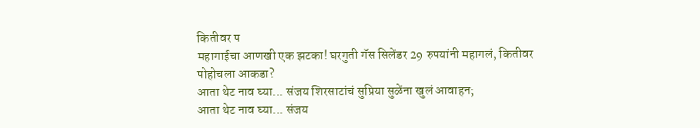कितीवर प
महागाईचा आणखी एक झटका! घरगुती गॅस सिलेंडर 29 रुपयांनी महागलं, कितीवर पोहोचला आकडा?
आता थेट नाव घ्या... संजय शिरसाटांचं सुप्रिया सुळेंना खुलं आवाहन;
आता थेट नाव घ्या... संजय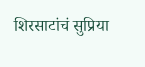शिरसाटांचं सुप्रिया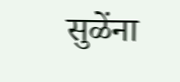सुळेंना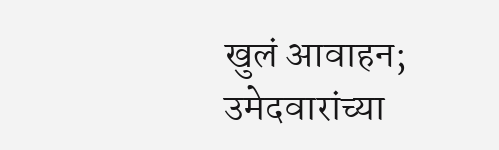खुलं आवाहन; उमेदवारांच्या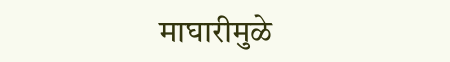माघारीमुळे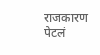राजकारण पेटलं